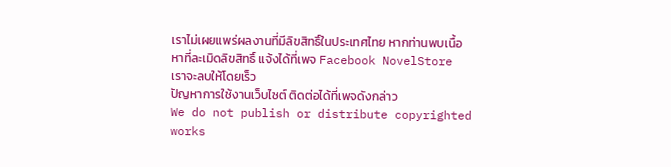เราไม่เผยแพร่ผลงานที่มีลิขสิทธิ์ในประเทศไทย หากท่านพบเนื้อหาที่ละเมิดลิขสิทธิ์ แจ้งได้ที่เพจ Facebook NovelStore เราจะลบให้โดยเร็ว
ปัญหาการใช้งานเว็บไซต์ ติดต่อได้ที่เพจดังกล่าว
We do not publish or distribute copyrighted works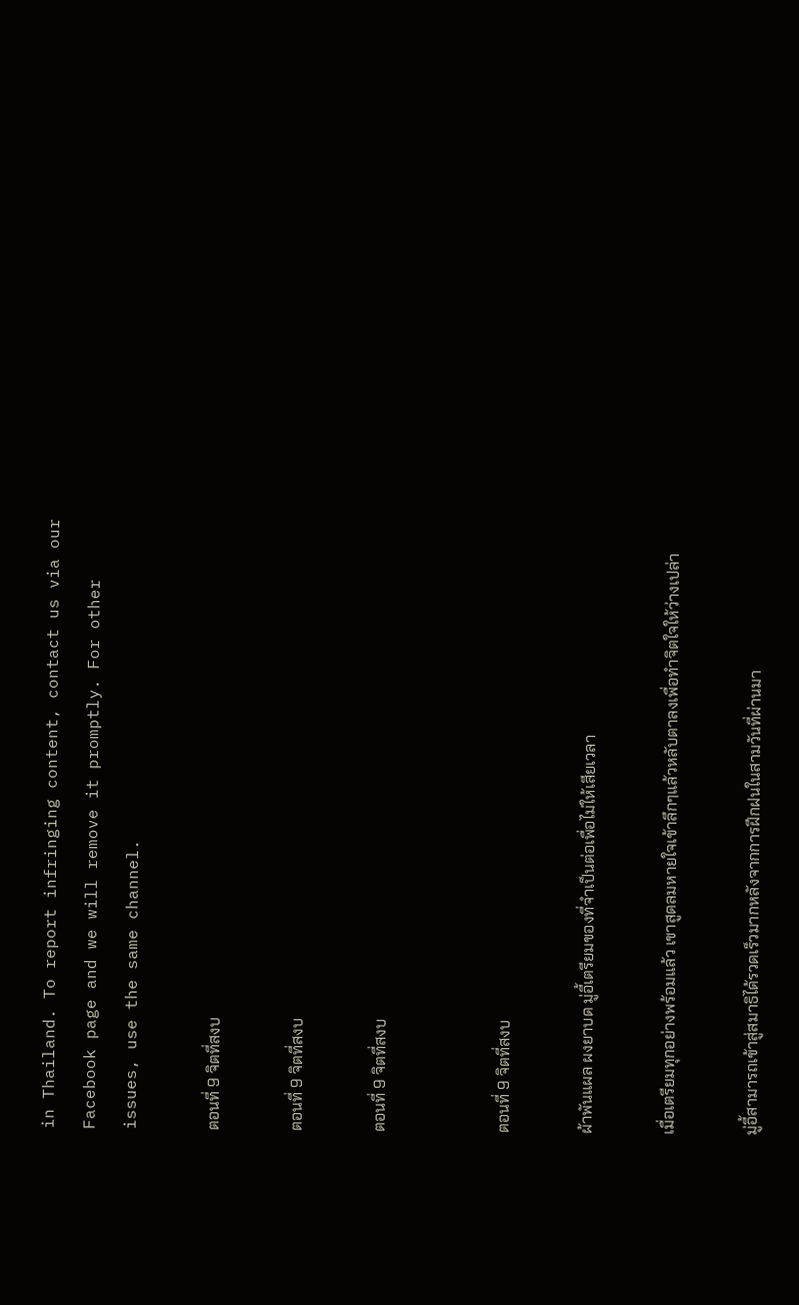in Thailand. To report infringing content, contact us via our Facebook page and we will remove it promptly. For other issues, use the same channel.

ตอนที่ 9 จิตที่สงบ

ตอนที่ 9 จิตที่สงบ

ตอนที่ 9 จิตที่สงบ


ตอนที่ 9 จิตที่สงบ

ผ้าพันแผล ผงยาบด มู่อี้เตรียมของที่จำเป็นต่อเพื่อไม่ให้เสียเวลา

เมื่อเตรียมทุกอย่างพร้อมแล้ว เขาสูดลมหายใจเข้าลึกๆแล้วหลับตาลงเพื่อทำจิตใจให้ว่างเปล่า

มู่อี้สามารถเข้าสู่สมาธิได้รวดเร็วมากหลังจากการฝึกฝนในสามวันที่ผ่านมา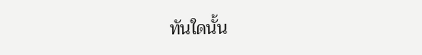ทันใดนั้น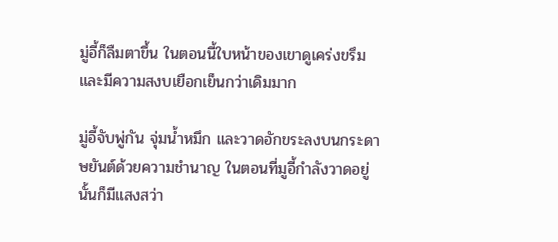มู่อี้ก็ลืมตาขึ้น ในตอนนี้ใบหน้าของเขาดูเคร่งขรึมและมีความสงบเยือกเย็นกว่าเดิมมาก

มู่อี้จับพู่กัน จุ่มน้ำหมึก และวาดอักขระลงบนกระดาษยันต์ด้วยความชำนาญ ในตอนที่มูอี้กำลังวาดอยู่นั้นก็มีแสงสว่า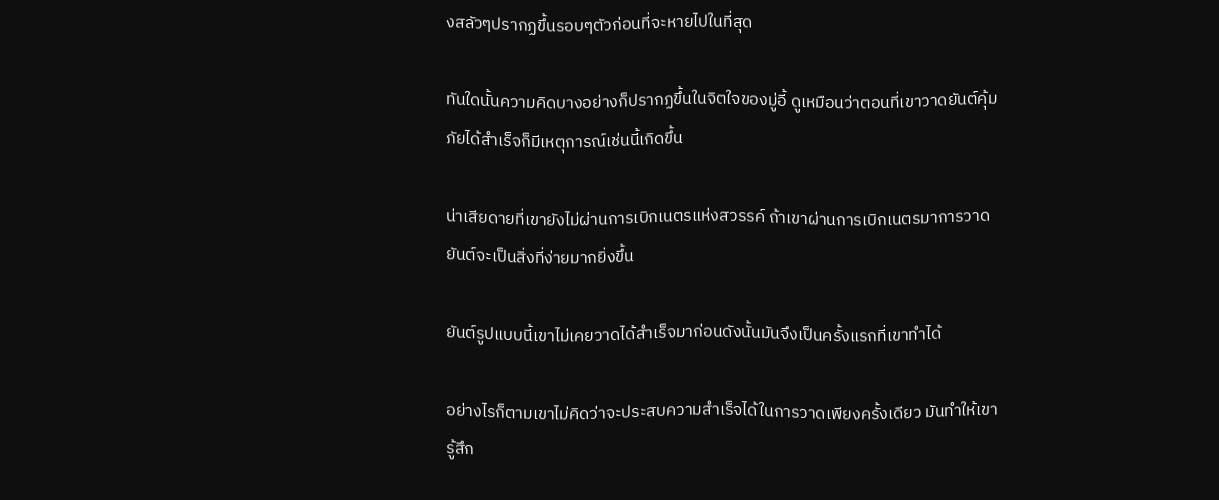งสลัวๆปรากฏขึ้นรอบๆตัวก่อนที่จะหายไปในที่สุด

ทันใดนั้นความคิดบางอย่างก็ปรากฏขึ้นในจิตใจของมู่อี้ ดูเหมือนว่าตอนที่เขาวาดยันต์คุ้มภัยได้สำเร็จก็มีเหตุการณ์เช่นนี้เกิดขึ้น

น่าเสียดายที่เขายังไม่ผ่านการเบิกเนตรแห่งสวรรค์ ถ้าเขาผ่านการเบิกเนตรมาการวาดยันต์จะเป็นสิ่งที่ง่ายมากยิ่งขึ้น

ยันต์รูปแบบนี้เขาไม่เคยวาดได้สำเร็จมาก่อนดังนั้นมันจึงเป็นครั้งแรกที่เขาทำได้

อย่างไรก็ตามเขาไม่คิดว่าจะประสบความสำเร็จได้ในการวาดเพียงครั้งเดียว มันทำให้เขารู้สึก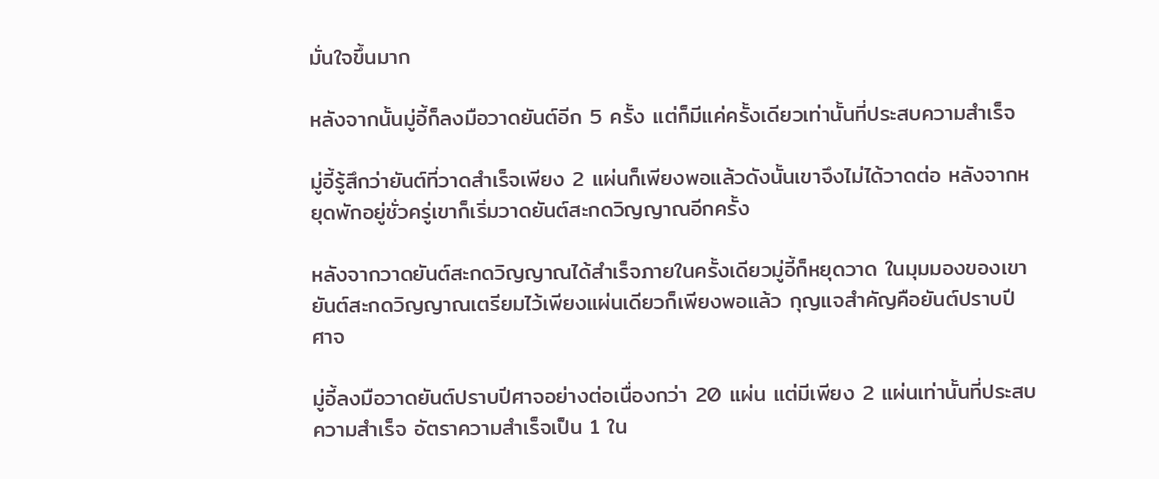มั่นใจขึ้นมาก

หลังจากนั้นมู่อี้ก็ลงมือวาดยันต์อีก 5 ครั้ง แต่ก็มีแค่ครั้งเดียวเท่านั้นที่ประสบความสำเร็จ

มู่อี้รู้สึกว่ายันต์ที่วาดสำเร็จเพียง 2 แผ่นก็เพียงพอแล้วดังนั้นเขาจึงไม่ได้วาดต่อ หลังจากหยุดพักอยู่ชั่วครู่เขาก็เริ่มวาดยันต์สะกดวิญญาณอีกครั้ง

หลังจากวาดยันต์สะกดวิญญาณได้สำเร็จภายในครั้งเดียวมู่อี้ก็หยุดวาด ในมุมมองของเขายันต์สะกดวิญญาณเตรียมไว้เพียงแผ่นเดียวก็เพียงพอแล้ว กุญแจสำคัญคือยันต์ปราบปีศาจ

มู่อี้ลงมือวาดยันต์ปราบปีศาจอย่างต่อเนื่องกว่า 20 แผ่น แต่มีเพียง 2 แผ่นเท่านั้นที่ประสบความสำเร็จ อัตราความสำเร็จเป็น 1 ใน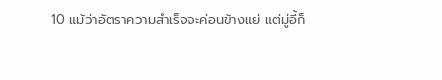10 แม้ว่าอัตราความสำเร็จจะค่อนข้างแย่ แต่มู่อี้ก็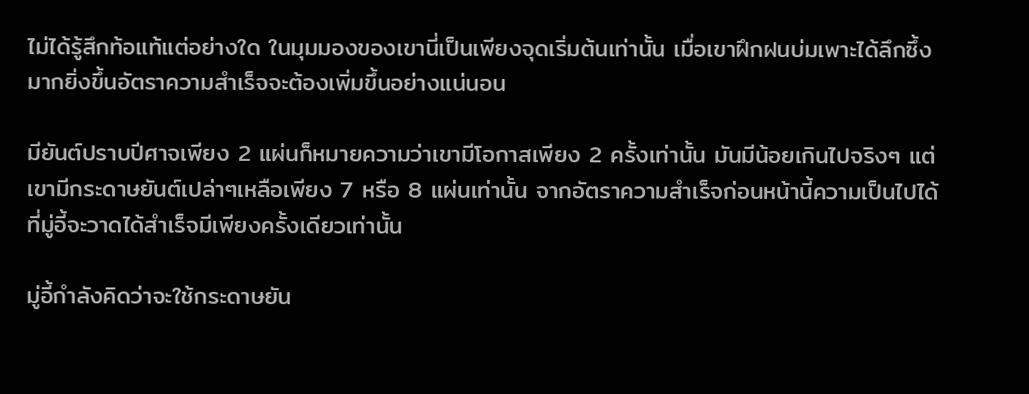ไม่ได้รู้สึกท้อแท้แต่อย่างใด ในมุมมองของเขานี่เป็นเพียงจุดเริ่มต้นเท่านั้น เมื่อเขาฝึกฝนบ่มเพาะได้ลึกซึ้งมากยิ่งขึ้นอัตราความสำเร็จจะต้องเพิ่มขึ้นอย่างแน่นอน

มียันต์ปราบปีศาจเพียง 2 แผ่นก็หมายความว่าเขามีโอกาสเพียง 2 ครั้งเท่านั้น มันมีน้อยเกินไปจริงๆ แต่เขามีกระดาษยันต์เปล่าๆเหลือเพียง 7 หรือ 8 แผ่นเท่านั้น จากอัตราความสำเร็จก่อนหน้านี้ความเป็นไปได้ที่มู่อี้จะวาดได้สำเร็จมีเพียงครั้งเดียวเท่านั้น

มู่อี้กำลังคิดว่าจะใช้กระดาษยัน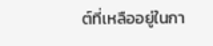ต์ที่เหลืออยู่ในกา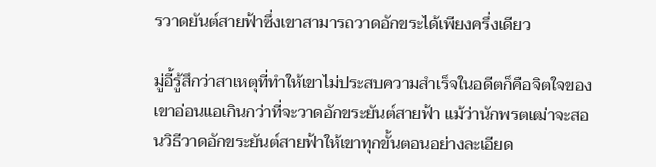รวาดยันต์สายฟ้าซึ่งเขาสามารถวาดอักขระได้เพียงครึ่งเดียว

มู่อี้รู้สึกว่าสาเหตุที่ทำให้เขาไม่ประสบความสำเร็จในอดีตก็คือจิตใจของเขาอ่อนแอเกินกว่าที่จะวาดอักขระยันต์สายฟ้า แม้ว่านักพรตเฒ่าจะสอนวิธีวาดอักขระยันต์สายฟ้าให้เขาทุกขั้นตอนอย่างละเอียด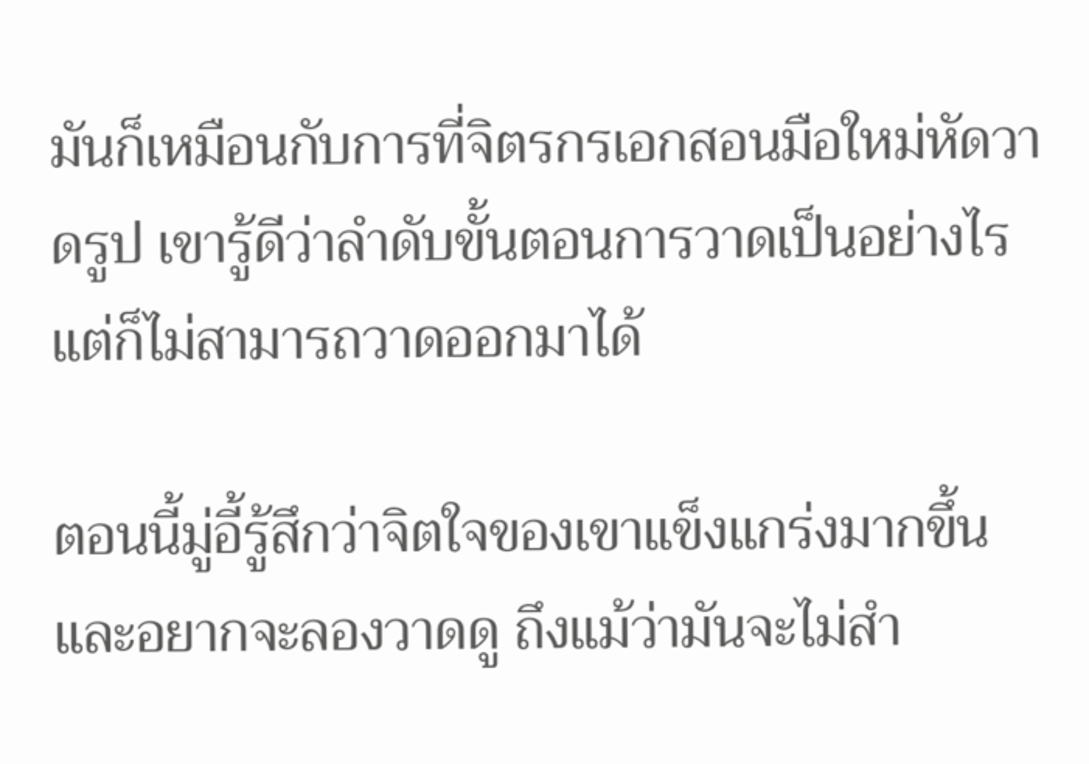มันก็เหมือนกับการที่จิตรกรเอกสอนมือใหม่หัดวาดรูป เขารู้ดีว่าลำดับขั้นตอนการวาดเป็นอย่างไรแต่ก็ไม่สามารถวาดออกมาได้

ตอนนี้มู่อี้รู้สึกว่าจิตใจของเขาแข็งแกร่งมากขึ้นและอยากจะลองวาดดู ถึงแม้ว่ามันจะไม่สำ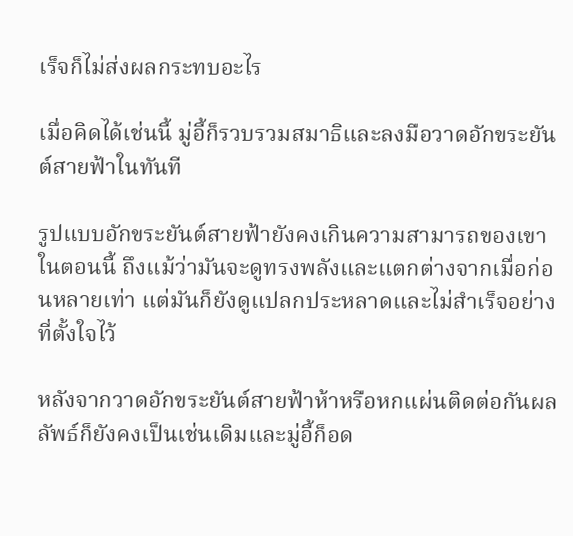เร็จก็ไม่ส่งผลกระทบอะไร

เมื่อคิดได้เช่นนี้ มู่อี้ก็รวบรวมสมาธิและลงมือวาดอักขระยันต์สายฟ้าในทันที

รูปแบบอักขระยันต์สายฟ้ายังคงเกินความสามารถของเขาในตอนนี้ ถึงแม้ว่ามันจะดูทรงพลังและแตกต่างจากเมื่อก่อนหลายเท่า แต่มันก็ยังดูแปลกประหลาดและไม่สำเร็จอย่างที่ตั้งใจไว้

หลังจากวาดอักขระยันต์สายฟ้าห้าหรือหกแผ่นติดต่อกันผลลัพธ์ก็ยังคงเป็นเช่นเดิมและมู่อี้ก็อด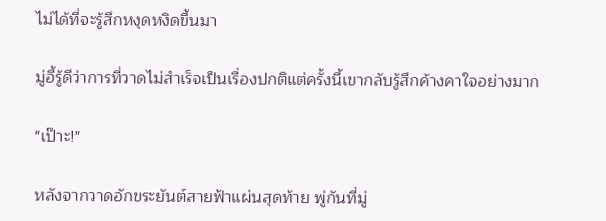ไม่ได้ที่จะรู้สึกหงุดหงิดขึ้นมา

มู่อี้รู้ดีว่าการที่วาดไม่สำเร็จเป็นเรื่องปกติแต่ครั้งนี้เขากลับรู้สึกค้างคาใจอย่างมาก

"เป๊าะ!"

หลังจากวาดอักขระยันต์สายฟ้าแผ่นสุดท้าย พู่กันที่มู่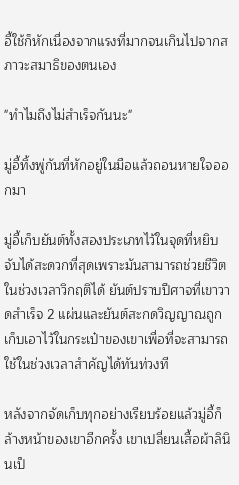อี้ใช้ก็หักเนื่องจากแรงที่มากจนเกินไปจากสภาวะสมาธิของตนเอง

"ทำไมถึงไม่สำเร็จกันนะ"

มู่อี้ทิ้งพู่กันที่หักอยู่ในมือแล้วถอนหายใจออกมา

มู่อี้เก็บยันต์ทั้งสองประเภทไว้ในจุดที่หยิบจับได้สะดวกที่สุดเพราะมันสามารถช่วยชีวิตในช่วงเวลาวิกฤติได้ ยันต์ปราบปีศาจที่เขาวาดสำเร็จ 2 แผ่นและยันต์สะกดวิญญาณถูกเก็บเอาไว้ในกระเป๋าของเขาเพื่อที่จะสามารถใช้ในช่วงเวลาสำคัญได้ทันท่วงที

หลังจากจัดเก็บทุกอย่างเรียบร้อยแล้วมู่อี้ก็ล้างหน้าของเขาอีกครั้ง เขาเปลี่ยนเสื้อผ้าลินินเป็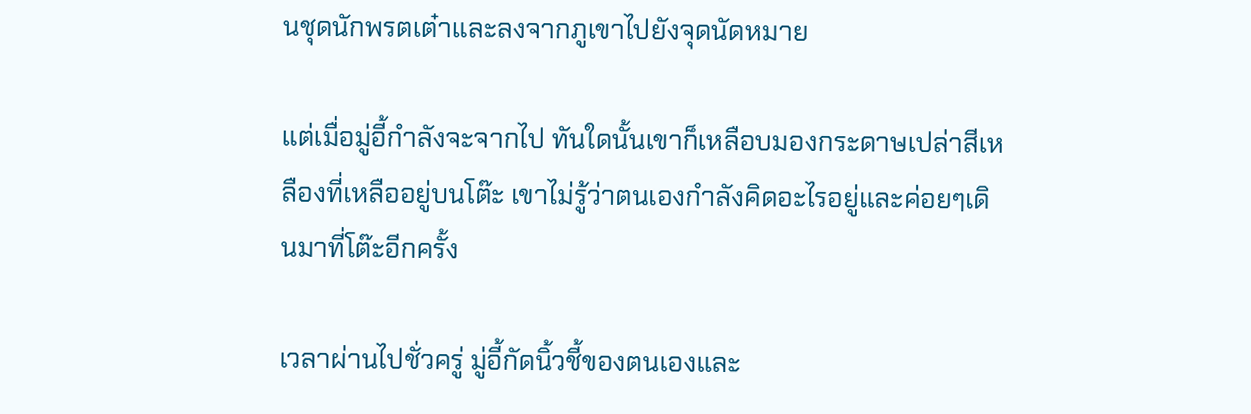นชุดนักพรตเต๋าและลงจากภูเขาไปยังจุดนัดหมาย

แต่เมื่อมู่อี้กำลังจะจากไป ทันใดนั้นเขาก็เหลือบมองกระดาษเปล่าสีเหลืองที่เหลืออยู่บนโต๊ะ เขาไม่รู้ว่าตนเองกำลังคิดอะไรอยู่และค่อยๆเดินมาที่โต๊ะอีกครั้ง

เวลาผ่านไปชั่วครู่ มู่อี้กัดนิ้วชี้ของตนเองและ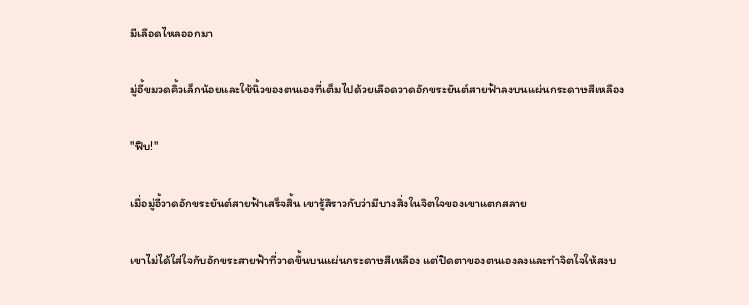มีเลือดไหลออกมา

มู่อี้ขมวดคิ้วเล็กน้อยและใช้นิ้วของตนเองที่เต็มไปด้วยเลือดวาดอักขระยันต์สายฟ้าลงบนแผ่นกระดาษสีเหลือง

"ฟึบ!"

เมื่อมู่อี้วาดอักขระยันต์สายฟ้าเสร็จสิ้น เขารู้สึราวกับว่ามีบางสิ่งในจิตใจของเขาแตกสลาย

เขาไม่ได้ใส่ใจกับอักขระสายฟ้าที่วาดขึ้นบนแผ่นกระดาษสีเหลือง แต่ปิดตาของตนเองลงและทำจิตใจให้สงบ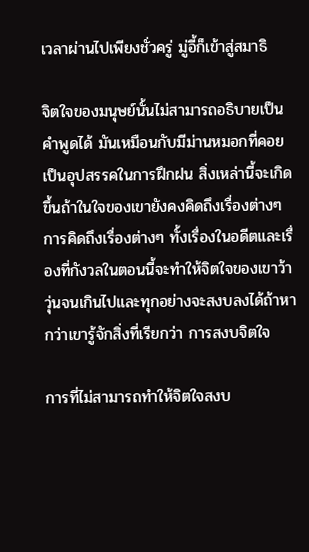เวลาผ่านไปเพียงชั่วครู่ มู่อี้ก็เข้าสู่สมาธิ

จิตใจของมนุษย์นั้นไม่สามารถอธิบายเป็นคำพูดได้ มันเหมือนกับมีม่านหมอกที่คอยเป็นอุปสรรคในการฝึกฝน สิ่งเหล่านี้จะเกิดขึ้นถ้าในใจของเขายังคงคิดถึงเรื่องต่างๆ การคิดถึงเรื่องต่างๆ ทั้งเรื่องในอดีตและเรื่องที่กังวลในตอนนี้จะทำให้จิตใจของเขาว้าวุ่นจนเกินไปและทุกอย่างจะสงบลงได้ถ้าหากว่าเขารู้จักสิ่งที่เรียกว่า การสงบจิตใจ

การที่ไม่สามารถทำให้จิตใจสงบ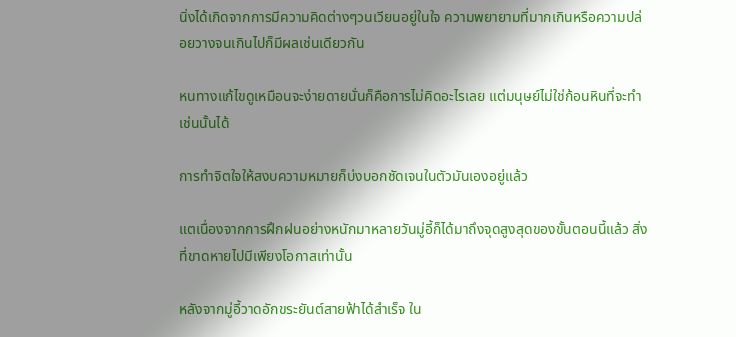นิ่งได้เกิดจากการมีความคิดต่างๆวนเวียนอยู่ในใจ ความพยายามที่มากเกินหรือความปล่อยวางจนเกินไปก็มีผลเช่นเดียวกัน

หนทางแก้ไขดูเหมือนจะง่ายดายนั่นก็คือการไม่คิดอะไรเลย แต่มนุษย์ไม่ใช่ก้อนหินที่จะทำเช่นนั้นได้

การทำจิตใจให้สงบความหมายก็บ่งบอกชัดเจนในตัวมันเองอยู่แล้ว

แตเนื่องจากการฝึกฝนอย่างหนักมาหลายวันมู่อี้ก็ได้มาถึงจุดสูงสุดของขั้นตอนนี้แล้ว สิ่งที่ขาดหายไปมีเพียงโอกาสเท่านั้น

หลังจากมู่อี้วาดอักขระยันต์สายฟ้าได้สำเร็จ ใน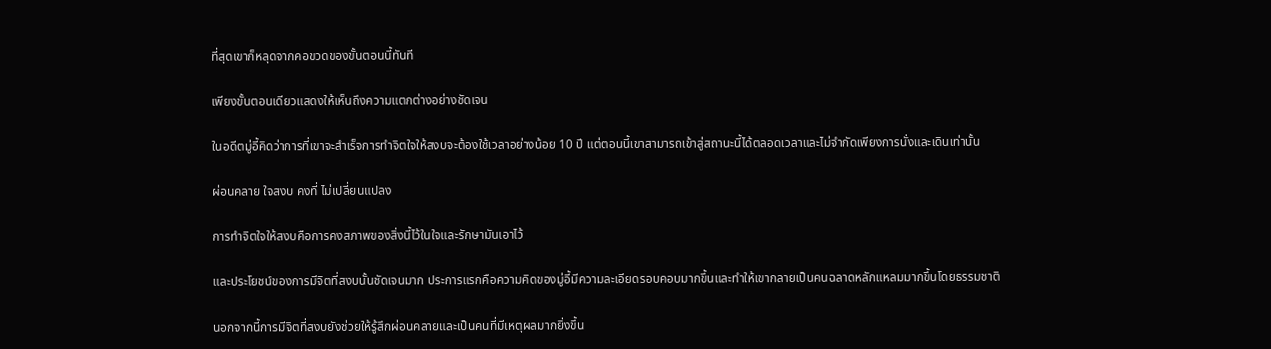ที่สุดเขาก็หลุดจากคอขวดของขั้นตอนนี้ทันที

เพียงขั้นตอนเดียวแสดงให้เห็นถึงความแตกต่างอย่างชัดเจน

ในอดีตมู่อี้คิดว่าการที่เขาจะสำเร็จการทำจิตใจให้สงบจะต้องใช้เวลาอย่างน้อย 10 ปี แต่ตอนนี้เขาสามารถเข้าสู่สถานะนี้ได้ตลอดเวลาและไม่จำกัดเพียงการนั่งและเดินเท่านั้น

ผ่อนคลาย ใจสงบ คงที่ ไม่เปลี่ยนแปลง

การทำจิตใจให้สงบคือการคงสภาพของสิ่งนี้ไว้ในใจและรักษามันเอาไว้

และประโยชน์ของการมีจิตที่สงบนั้นชัดเจนมาก ประการแรกคือความคิดของมู่อี้มีความละเอียดรอบคอบมากขึ้นและทำให้เขากลายเป็นคนฉลาดหลักแหลมมากขึ้นโดยธรรมชาติ

นอกจากนี้การมีจิตที่สงบยังช่วยให้รู้สึกผ่อนคลายและเป็นคนที่มีเหตุผลมากยิ่งขึ้น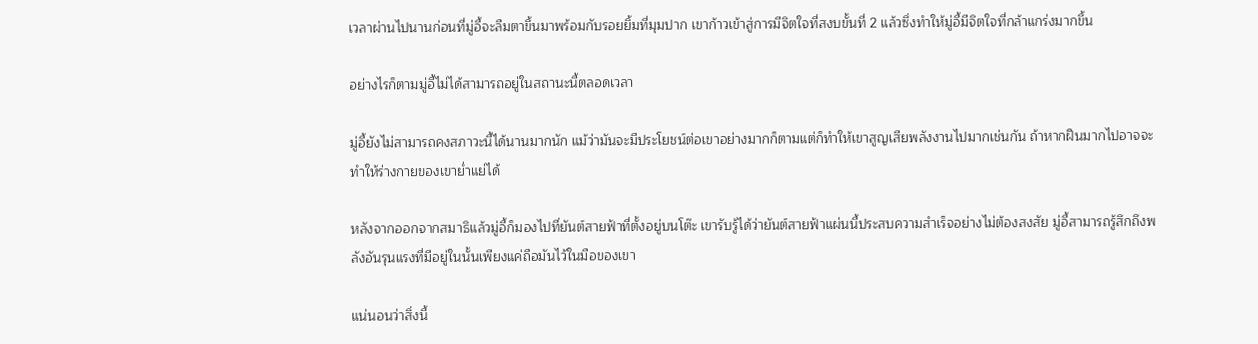เวลาผ่านไปนานก่อนที่มู่อี้จะลืมตาขึ้นมาพร้อมกับรอยยิ้มที่มุมปาก เขาก้าวเข้าสู่การมีจิตใจที่สงบขั้นที่ 2 แล้วซึ่งทำให้มู่อี้มีจิตใจที่กล้าแกร่งมากขึ้น

อย่างไรก็ตามมู่อี้ไม่ได้สามารถอยู่ในสถานะนี้ตลอดเวลา

มู่อี้ยังไม่สามารถคงสภาวะนี้ได้นานมากนัก แม้ว่ามันจะมีประโยชน์ต่อเขาอย่างมากก็ตามแต่ก็ทำให้เขาสูญเสียพลังงานไปมากเช่นกัน ถ้าหากฝืนมากไปอาจจะทำให้ร่างกายของเขาย่ำแย่ได้

หลังจากออกจากสมาธิแล้วมู่อี้ก็มองไปที่ยันต์สายฟ้าที่ตั้งอยู่บนโต๊ะ เขารับรู้ได้ว่ายันต์สายฟ้าแผ่นนี้ประสบความสำเร็จอย่างไม่ต้องสงสัย มู่อี้สามารถรู้สึกถึงพลังอันรุนแรงที่มีอยู่ในนั้นเพียงแค่ถือมันไว้ในมือของเขา

แน่นอนว่าสิ่งนี้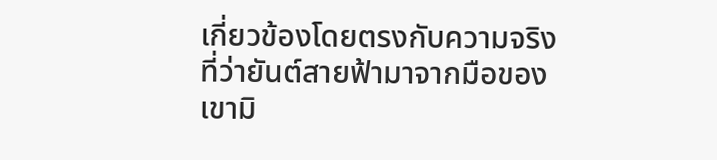เกี่ยวข้องโดยตรงกับความจริงที่ว่ายันต์สายฟ้ามาจากมือของเขามิ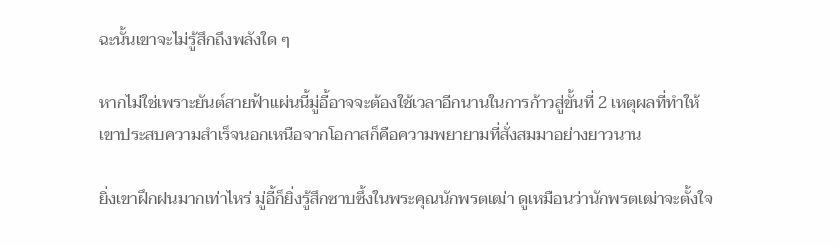ฉะนั้นเขาจะไม่รู้สึกถึงพลังใด ๆ

หากไม่ใช่เพราะยันต์สายฟ้าแผ่นนี้มู่อี้อาจจะต้องใช้เวลาอีกนานในการก้าวสู่ขั้นที่ 2 เหตุผลที่ทำให้เขาประสบความสำเร็จนอกเหนือจากโอกาสก็คือความพยายามที่สั่งสมมาอย่างยาวนาน

ยิ่งเขาฝึกฝนมากเท่าไหร่ มู่อี้ก็ยิ่งรู้สึกซาบซึ้งในพระคุณนักพรตเฒ่า ดูเหมือนว่านักพรตเฒ่าจะตั้งใจ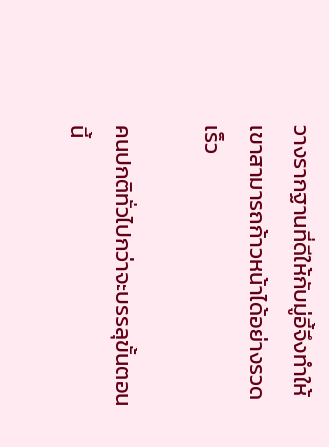วางรากฐานที่ดีให้กับมู่อี้จึงทำให้เขาสามารถก้าวหน้าได้อย่างรวดเร็ว

คนปกติทั่วไปกว่าจะบรรลุขั้นตอนนี้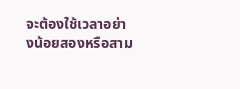จะต้องใช้เวลาอย่างน้อยสองหรือสาม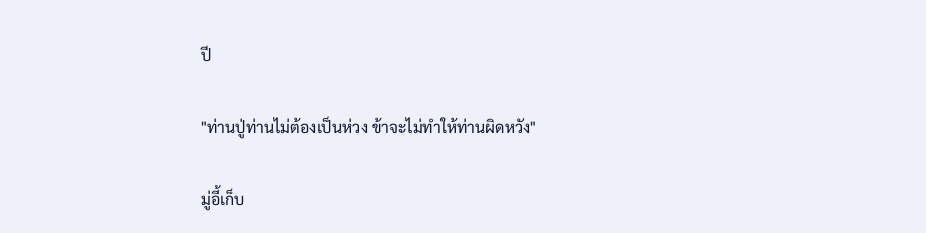ปี

"ท่านปู่ท่านไม่ต้องเป็นห่วง ข้าจะไม่ทำให้ท่านผิดหวัง"

มู่อี้เก็บ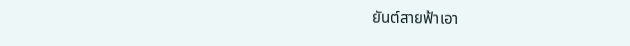ยันต์สายฟ้าเอา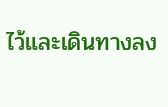ไว้และเดินทางลง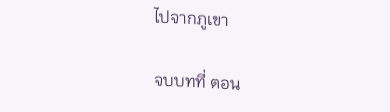ไปจากภูเขา

จบบทที่ ตอน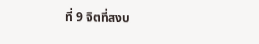ที่ 9 จิตที่สงบ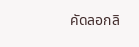คัดลอกลิ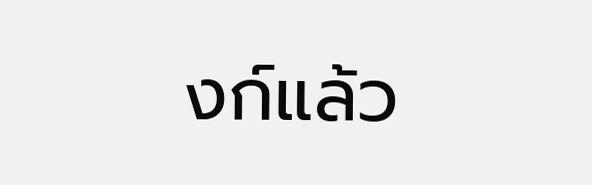งก์แล้ว